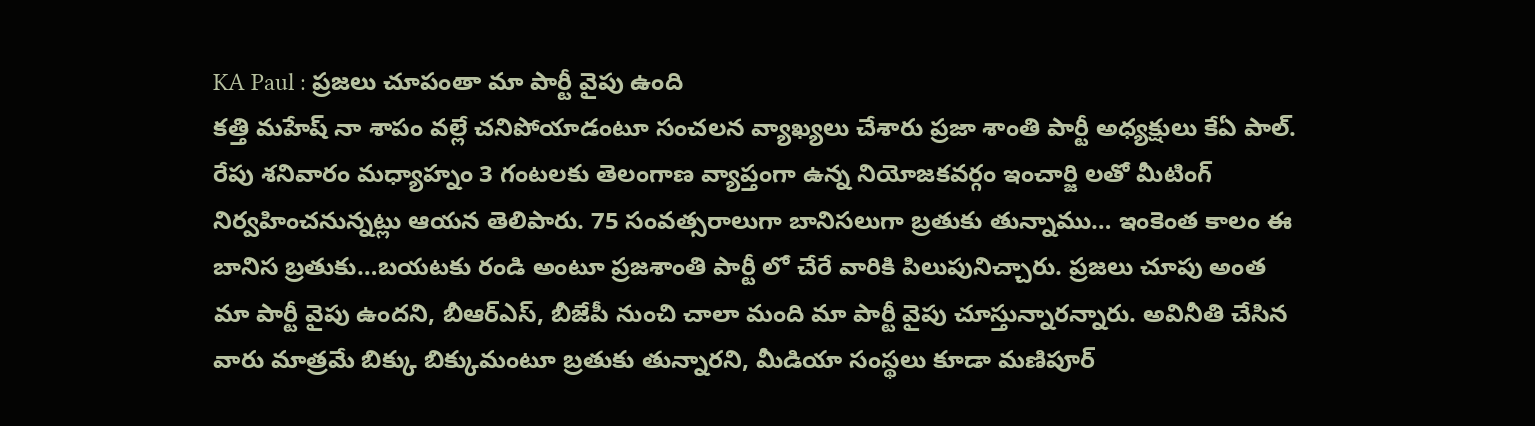KA Paul : ప్రజలు చూపంతా మా పార్టీ వైపు ఉంది
కత్తి మహేష్ నా శాపం వల్లే చనిపోయాడంటూ సంచలన వ్యాఖ్యలు చేశారు ప్రజా శాంతి పార్టీ అధ్యక్షులు కేఏ పాల్. రేపు శనివారం మధ్యాహ్నం 3 గంటలకు తెలంగాణ వ్యాప్తంగా ఉన్న నియోజకవర్గం ఇంచార్జి లతో మీటింగ్ నిర్వహించనున్నట్లు ఆయన తెలిపారు. 75 సంవత్సరాలుగా బానిసలుగా బ్రతుకు తున్నాము… ఇంకెంత కాలం ఈ బానిస బ్రతుకు…బయటకు రండి అంటూ ప్రజశాంతి పార్టీ లో చేరే వారికి పిలుపునిచ్చారు. ప్రజలు చూపు అంత మా పార్టీ వైపు ఉందని, బీఆర్ఎస్, బీజేపీ నుంచి చాలా మంది మా పార్టీ వైపు చూస్తున్నారన్నారు. అవినీతి చేసిన వారు మాత్రమే బిక్కు బిక్కుమంటూ బ్రతుకు తున్నారని, మీడియా సంస్థలు కూడా మణిపూర్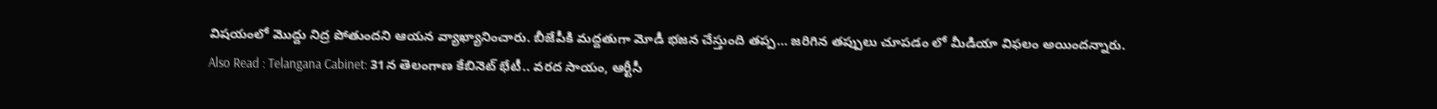విషయంలో మొద్దు నిద్ర పోతుందని ఆయన వ్యాఖ్యానించారు. బీజేపీకి మద్దతుగా మోడీ భజన చేస్తుంది తప్ప… జరిగిన తప్పులు చూపడం లో మీడియా విఫలం అయిందన్నారు.
Also Read : Telangana Cabinet: 31న తెలంగాణ కేబినెట్ భేటీ.. వరద సాయం, ఆర్టీసీ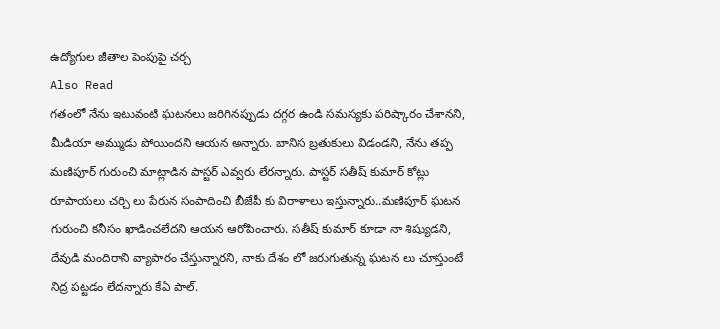ఉద్యోగుల జీతాల పెంపుపై చర్చ
Also Read
గతంలో నేను ఇటువంటి ఘటనలు జరిగినప్పుడు దగ్గర ఉండి సమస్యకు పరిష్కారం చేశానని, మీడియా అమ్ముడు పోయిందని ఆయన అన్నారు. బానిస బ్రతుకులు విడండని, నేను తప్ప మణిపూర్ గురుంచి మాట్లాడిన పాస్టర్ ఎవ్వరు లేరన్నారు. పాస్టర్ సతీష్ కుమార్ కోట్లు రూపాయలు చర్చి లు పేరున సంపాదించి బీజేపీ కు విరాళాలు ఇస్తున్నారు..మణిపూర్ ఘటన గురుంచి కనీసం ఖాడించలేదని ఆయన ఆరోపించారు. సతీష్ కుమార్ కూడా నా శిష్యుడని, దేవుడి మందిరాని వ్యాపారం చేస్తున్నారని, నాకు దేశం లో జరుగుతున్న ఘటన లు చూస్తుంటే నిద్ర పట్టడం లేదన్నారు కేఏ పాల్.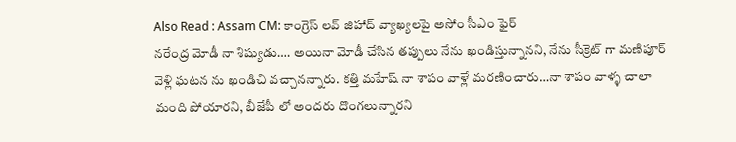Also Read : Assam CM: కాంగ్రెస్ లవ్ జిహాద్ వ్యాఖ్యలపై అసోం సీఎం ఫైర్
నరేంద్ర మోడీ నా శిష్యుడు…. అయినా మోడీ చేసిన తప్పులు నేను ఖండిస్తున్నానని, నేను సీక్రెట్ గా మణిపూర్ వెళ్లి ఘటన ను ఖండిచి వచ్చానన్నారు. కత్తి మహేష్ నా శాపం వాళ్లే మరణించారు…నా శాపం వాళ్ళ చాలా మంది పోయారని, బీజేపీ లో అందరు దొంగలున్నారని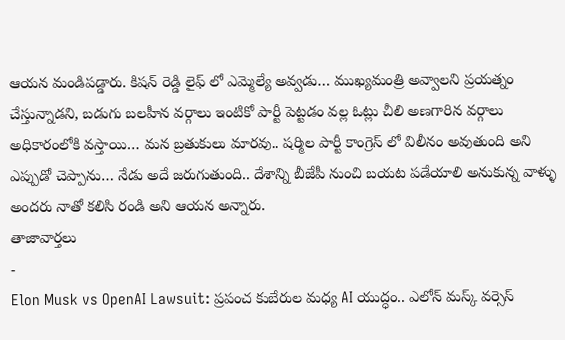ఆయన మండిపడ్డారు. కిషన్ రెడ్డి లైఫ్ లో ఎమ్మెల్యే అవ్వడు… ముఖ్యమంత్రి అవ్వాలని ప్రయత్నం చేస్తున్నాడని, బడుగు బలహీన వర్గాలు ఇంటికో పార్టీ పెట్టడం వల్ల ఓట్లు చీలి అణగారిన వర్గాలు అధికారంలోకి వస్తాయి… మన బ్రతుకులు మారవు.. షర్మిల పార్టీ కాంగ్రెస్ లో విలీనం అవుతుంది అని ఎప్పుడో చెప్పాను… నేడు అదే జరుగుతుంది.. దేశాన్ని బీజేపీ నుంచి బయట పడేయాలి అనుకున్న వాళ్ళు అందరు నాతో కలిసి రండి అని ఆయన అన్నారు.
తాజావార్తలు
-
Elon Musk vs OpenAI Lawsuit: ప్రపంచ కుబేరుల మధ్య AI యుద్ధం.. ఎలోన్ మస్క్ వర్సెస్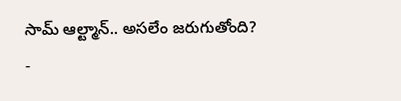సామ్ ఆల్ట్మాన్.. అసలేం జరుగుతోంది?
-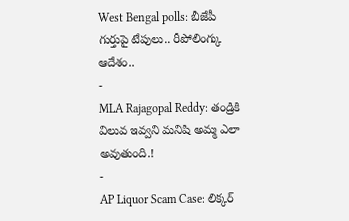West Bengal polls: బీజేపీ గుర్తుపై టేపులు.. రీపోలింగ్కు ఆదేశం..
-
MLA Rajagopal Reddy: తండ్రికి విలువ ఇవ్వని మనిషి అమ్మ ఎలా అవుతుంది.!
-
AP Liquor Scam Case: లిక్కర్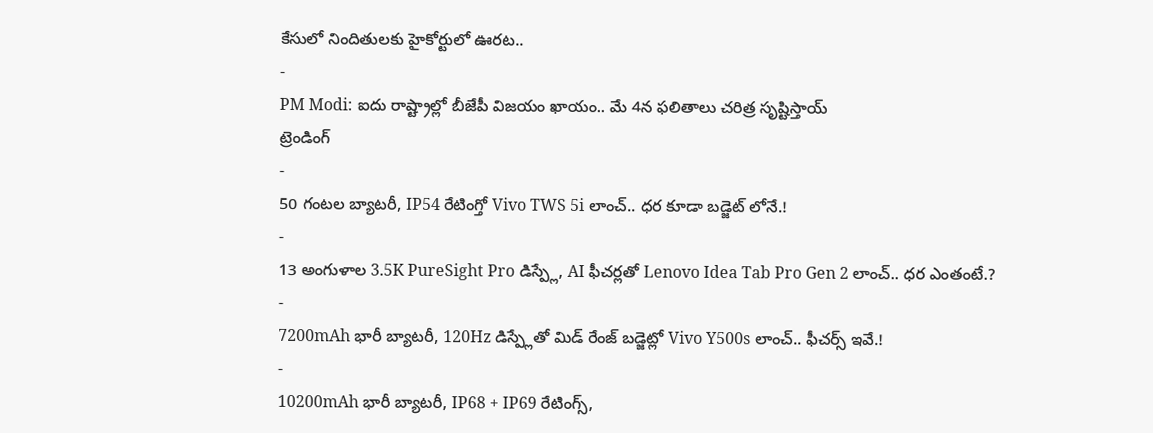కేసులో నిందితులకు హైకోర్టులో ఊరట..
-
PM Modi: ఐదు రాష్ట్రాల్లో బీజేపీ విజయం ఖాయం.. మే 4న ఫలితాలు చరిత్ర సృష్టిస్తాయ్
ట్రెండింగ్
-
50 గంటల బ్యాటరీ, IP54 రేటింగ్తో Vivo TWS 5i లాంచ్.. ధర కూడా బడ్జెట్ లోనే.!
-
13 అంగుళాల 3.5K PureSight Pro డిస్ప్లే, AI ఫీచర్లతో Lenovo Idea Tab Pro Gen 2 లాంచ్.. ధర ఎంతంటే.?
-
7200mAh భారీ బ్యాటరీ, 120Hz డిస్ప్లేతో మిడ్ రేంజ్ బడ్జెట్లో Vivo Y500s లాంచ్.. ఫీచర్స్ ఇవే.!
-
10200mAh భారీ బ్యాటరీ, IP68 + IP69 రేటింగ్స్,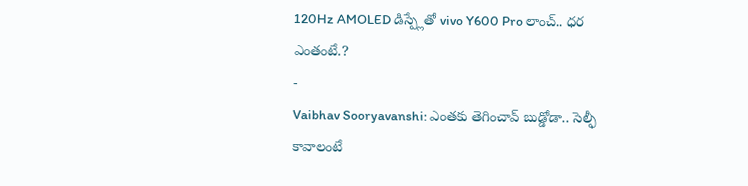120Hz AMOLED డిస్ప్లేతో vivo Y600 Pro లాంచ్.. ధర ఎంతంటే.?
-
Vaibhav Sooryavanshi: ఎంతకు తెగించావ్ బుడ్డోడా.. సెల్ఫీ కావాలంటే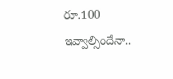రూ.100 ఇవ్వాల్సిందేనా..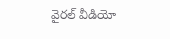వైరల్ వీడియో